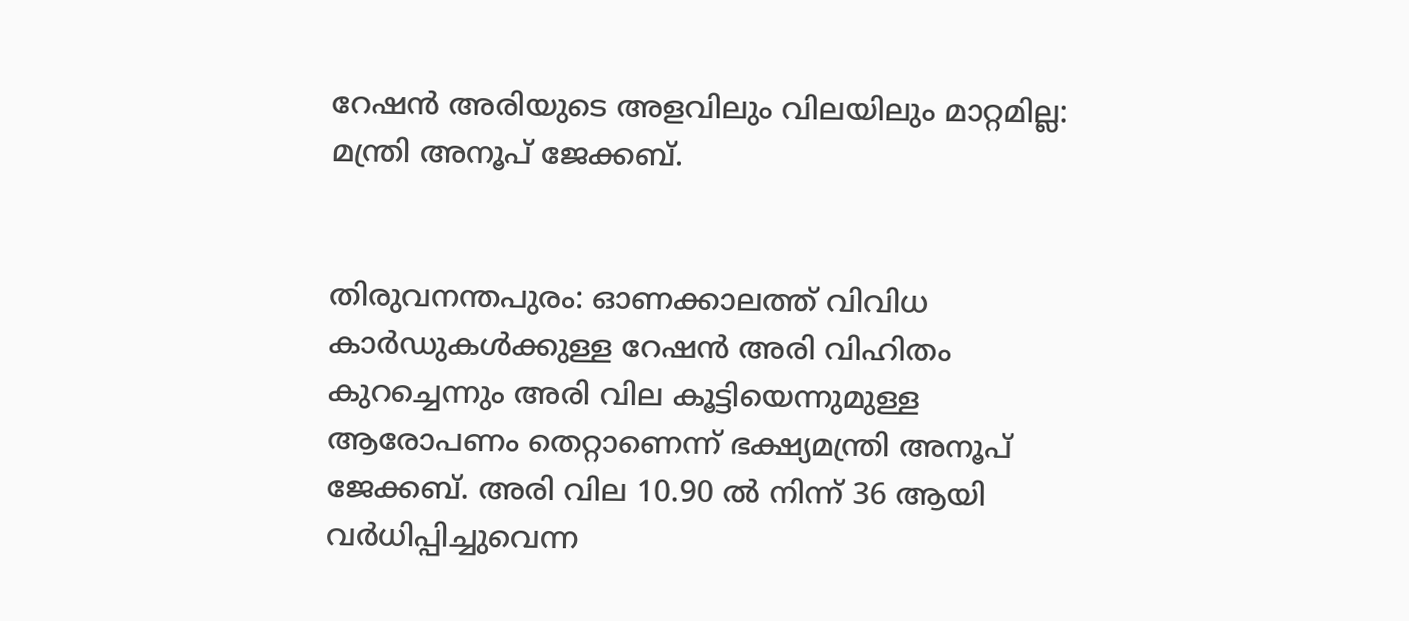റേഷൻ അരിയുടെ അളവിലും വിലയിലും മാറ്റമില്ല: മന്ത്രി അനൂപ് ജേക്കബ്.


തിരുവനന്തപുരം: ഓണക്കാലത്ത് വിവിധ കാർഡുകൾക്കുള്ള റേഷൻ അരി വിഹിതം കുറച്ചെന്നും അരി വില കൂട്ടിയെന്നുമുള്ള ആരോപണം തെറ്റാണെന്ന് ഭക്ഷ്യമന്ത്രി അനൂപ് ജേക്കബ്. അരി വില 10.90 ൽ നിന്ന് 36 ആയി വർധിപ്പിച്ചുവെന്ന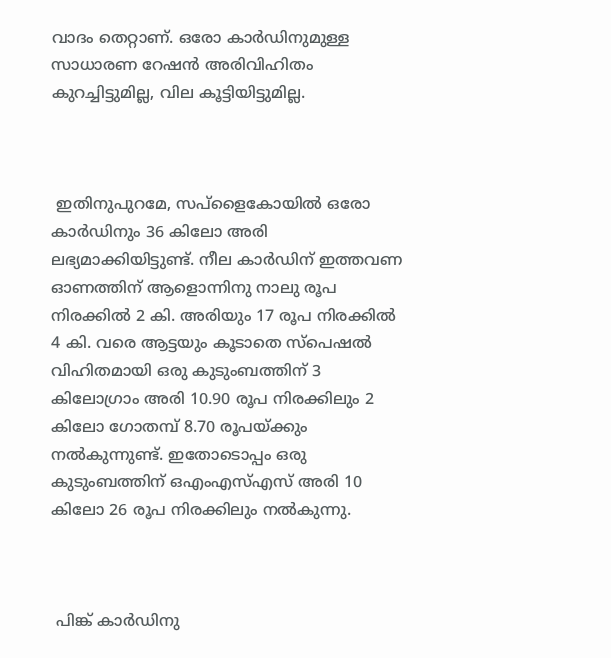വാദം തെറ്റാണ്. ഒരോ കാർഡിനുമുള്ള സാധാരണ റേഷൻ അരിവിഹിതം കുറച്ചിട്ടുമില്ല, വില കൂട്ടിയിട്ടുമില്ല.



 ഇതിനുപുറമേ, സപ്ളൈകോയിൽ ഒരോ കാർഡിനും 36 കിലോ അരി ലഭ്യമാക്കിയിട്ടുണ്ട്. നീല കാർഡിന് ഇത്തവണ ഓണത്തിന് ആളൊന്നിനു നാലു രൂപ നിരക്കിൽ 2 കി. അരിയും 17 രൂപ നിരക്കിൽ 4 കി. വരെ ആട്ടയും കൂടാതെ സ്‌പെഷൽ വിഹിതമായി ഒരു കുടുംബത്തിന് 3 കിലോഗ്രാം അരി 10.90 രൂപ നിരക്കിലും 2 കിലോ ഗോതമ്പ് 8.70 രൂപയ്ക്കും നൽകുന്നുണ്ട്. ഇതോടൊപ്പം ഒരു കുടുംബത്തിന് ഒഎംഎസ്എസ് അരി 10 കിലോ 26 രൂപ നിരക്കിലും നൽകുന്നു.



 പിങ്ക് കാർഡിനു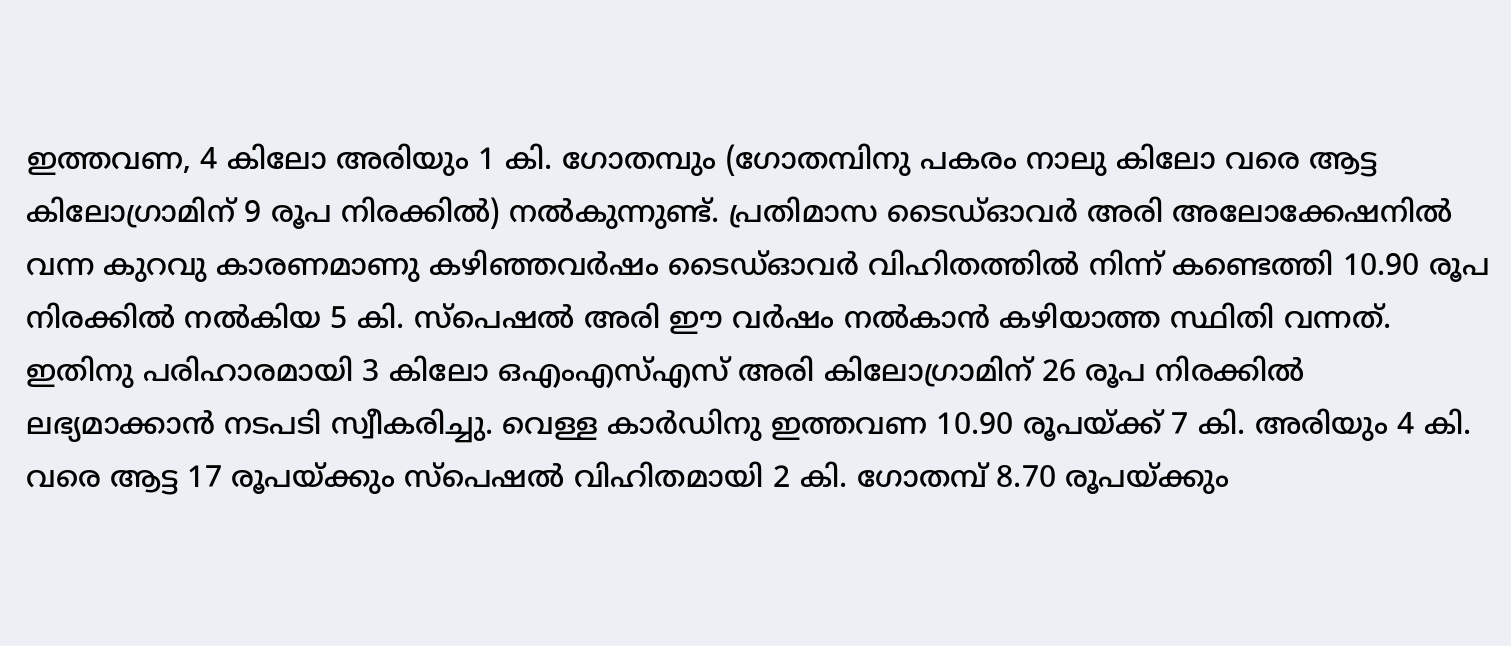ഇത്തവണ, 4 കിലോ അരിയും 1 കി. ഗോതമ്പും (ഗോതമ്പിനു പകരം നാലു കിലോ വരെ ആട്ട കിലോഗ്രാമിന് 9 രൂപ നിരക്കിൽ) നൽകുന്നുണ്ട്. പ്രതിമാസ ടൈഡ്ഓവർ അരി അലോക്കേഷനിൽ വന്ന കുറവു കാരണമാണു കഴിഞ്ഞവർഷം ടൈഡ്ഓവർ വിഹിതത്തിൽ നിന്ന് കണ്ടെത്തി 10.90 രൂപ നിരക്കിൽ നൽകിയ 5 കി. സ്‌പെഷൽ അരി ഈ വർഷം നൽകാൻ കഴിയാത്ത സ്ഥിതി വന്നത്. ഇതിനു പരിഹാരമായി 3 കിലോ ഒഎംഎസ്എസ് അരി കിലോഗ്രാമിന് 26 രൂപ നിരക്കിൽ ലഭ്യമാക്കാൻ നടപടി സ്വീകരിച്ചു. വെള്ള കാർഡിനു ഇത്തവണ 10.90 രൂപയ്ക്ക് 7 കി. അരിയും 4 കി. വരെ ആട്ട 17 രൂപയ്ക്കും സ്‌പെഷൽ വിഹിതമായി 2 കി. ഗോതമ്പ് 8.70 രൂപയ്ക്കും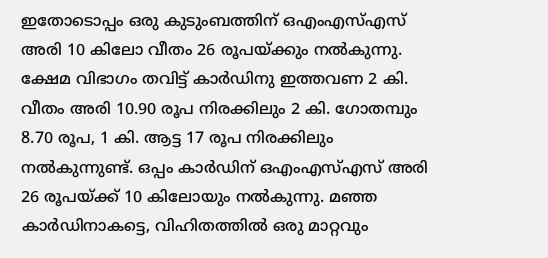ഇതോടൊപ്പം ഒരു കുടുംബത്തിന് ഒഎംഎസ്എസ് അരി 10 കിലോ വീതം 26 രൂപയ്ക്കും നൽകുന്നു. ക്ഷേമ വിഭാഗം തവിട്ട് കാർഡിനു ഇത്തവണ 2 കി. വീതം അരി 10.90 രൂപ നിരക്കിലും 2 കി. ഗോതമ്പും 8.70 രൂപ, 1 കി. ആട്ട 17 രൂപ നിരക്കിലും നൽകുന്നുണ്ട്. ഒപ്പം കാർഡിന് ഒഎംഎസ്എസ് അരി 26 രൂപയ്ക്ക് 10 കിലോയും നൽകുന്നു. മഞ്ഞ കാർഡിനാകട്ടെ, വിഹിതത്തിൽ ഒരു മാറ്റവും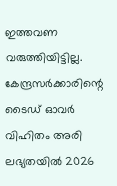ഇത്തവണ വരുത്തിയിട്ടില്ല. കേന്ദ്രസർക്കാരിന്റെ ടൈഡ് ഓവർ വിഹിതം അരി ലഭ്യതയിൽ 2026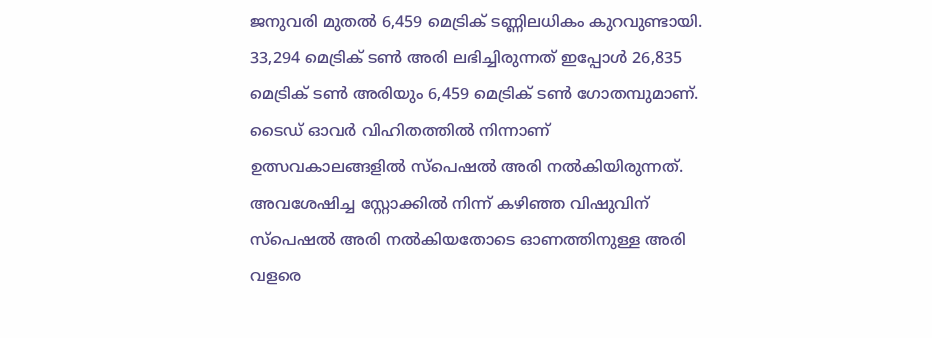ജനുവരി മുതൽ 6,459 മെട്രിക് ടണ്ണിലധികം കുറവുണ്ടായി. 33,294 മെട്രിക് ടൺ അരി ലഭിച്ചിരുന്നത് ഇപ്പോൾ 26,835 മെട്രിക് ടൺ അരിയും 6,459 മെട്രിക് ടൺ ഗോതമ്പുമാണ്. ടൈഡ് ഓവർ വിഹിതത്തിൽ നിന്നാണ് ഉത്സവകാലങ്ങളിൽ സ്‌പെഷൽ അരി നൽകിയിരുന്നത്. അവശേഷിച്ച സ്റ്റോക്കിൽ നിന്ന് കഴിഞ്ഞ വിഷുവിന് സ്പെഷൽ അരി നൽകിയതോടെ ഓണത്തിനുള്ള അരി വളരെ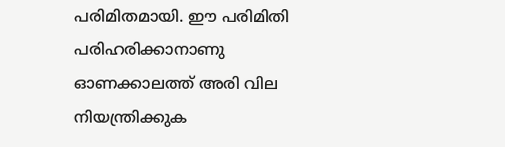പരിമിതമായി. ഈ പരിമിതി പരിഹരിക്കാനാണു ഓണക്കാലത്ത് അരി വില നിയന്ത്രിക്കുക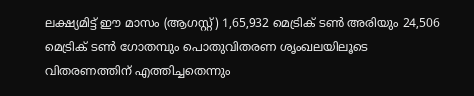ലക്ഷ്യമിട്ട് ഈ മാസം (ആഗസ്റ്റ്) 1,65,932 മെട്രിക് ടൺ അരിയും 24,506 മെട്രിക് ടൺ ഗോതമ്പും പൊതുവിതരണ ശൃംഖലയിലൂടെ വിതരണത്തിന് എത്തിച്ചതെന്നും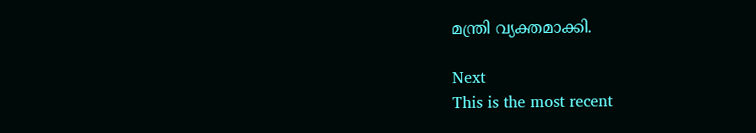മന്ത്രി വ്യക്തമാക്കി.

Next
This is the most recent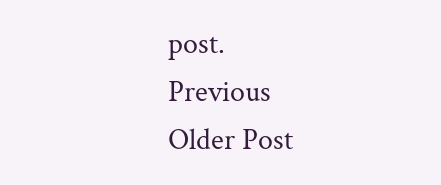post.
Previous
Older Post